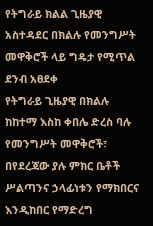የትግራይ ክልል ጊዜያዊ አስተዳደር በክልሉ የመንግሥት መዋቅሮች ላይ ግዴታ የሚጥል ደንብ አፀደቀ
የትግራይ ጊዜያዊ በክልሉ ከከተማ እስከ ቀበሌ ድረስ ባሉ የመንግሥት መዋቅሮች፣ በየደረጃው ያሉ ምክር ቤቶች ሥልጣንና ኃላፊነቱን የማክበርና እንዲከበር የማድረግ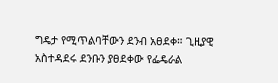ግዴታ የሚጥልባቸውን ደንብ አፀደቀ። ጊዚያዊ አስተዳደሩ ደንቡን ያፀደቀው የፌዴራል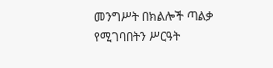መንግሥት በክልሎች ጣልቃ የሚገባበትን ሥርዓት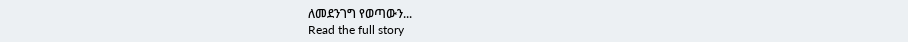ለመደንገግ የወጣውን...
Read the full story